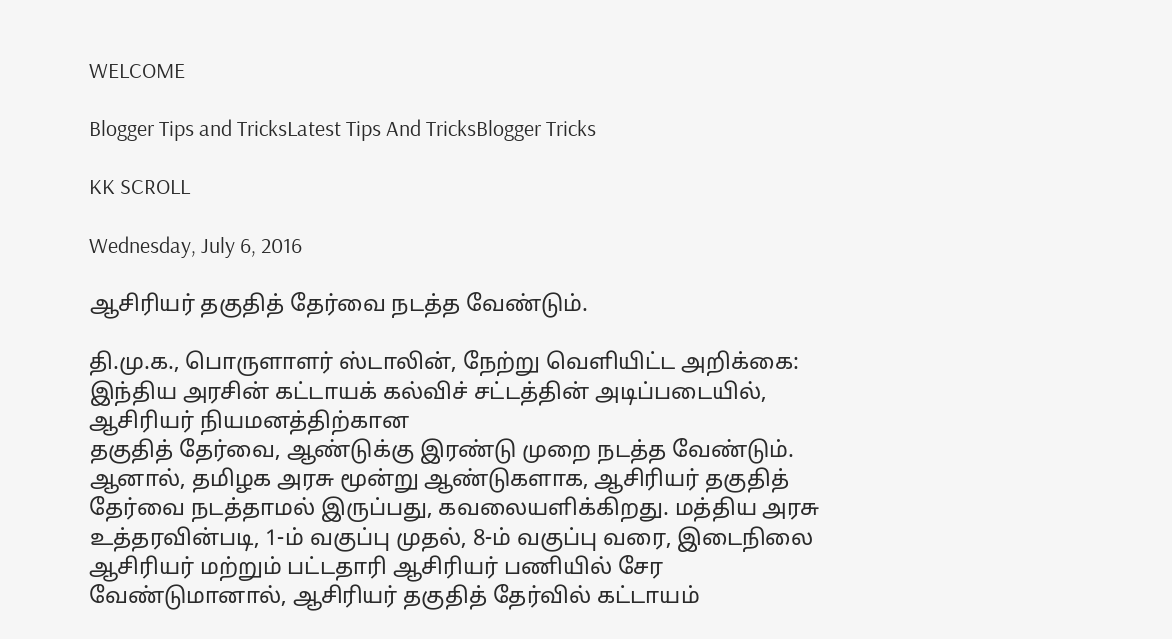WELCOME

Blogger Tips and TricksLatest Tips And TricksBlogger Tricks

KK SCROLL

Wednesday, July 6, 2016

ஆசிரியர் தகுதித் தேர்வை நடத்த வேண்டும்.

தி.மு.க., பொருளாளர் ஸ்டாலின், நேற்று வெளியிட்ட அறிக்கை: இந்திய அரசின் கட்டாயக் கல்விச் சட்டத்தின் அடிப்படையில், ஆசிரியர் நியமனத்திற்கான
தகுதித் தேர்வை, ஆண்டுக்கு இரண்டு முறை நடத்த வேண்டும். ஆனால், தமிழக அரசு மூன்று ஆண்டுகளாக, ஆசிரியர் தகுதித் தேர்வை நடத்தாமல் இருப்பது, கவலையளிக்கிறது. மத்திய அரசு உத்தரவின்படி, 1-ம் வகுப்பு முதல், 8-ம் வகுப்பு வரை, இடைநிலை ஆசிரியர் மற்றும் பட்டதாரி ஆசிரியர் பணியில் சேர வேண்டுமானால், ஆசிரியர் தகுதித் தேர்வில் கட்டாயம்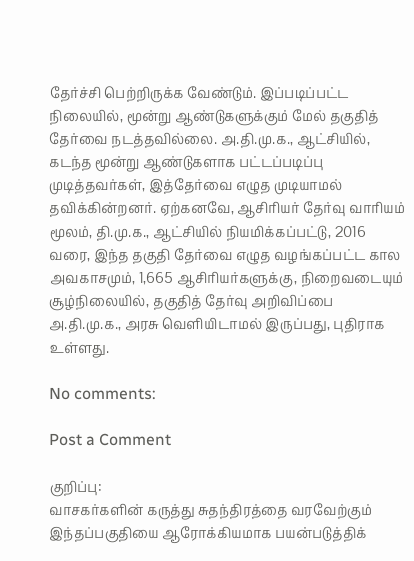தேர்ச்சி பெற்றிருக்க வேண்டும். இப்படிப்பட்ட நிலையில், மூன்று ஆண்டுகளுக்கும் மேல் தகுதித் தேர்வை நடத்தவில்லை. அ.தி.மு.க., ஆட்சியில், கடந்த மூன்று ஆண்டுகளாக பட்டப்படிப்பு முடித்தவர்கள், இத்தேர்வை எழுத முடியாமல் தவிக்கின்றனர். ஏற்கனவே, ஆசிரியர் தேர்வு வாரியம் மூலம், தி.மு.க., ஆட்சியில் நியமிக்கப்பட்டு, 2016 வரை, இந்த தகுதி தேர்வை எழுத வழங்கப்பட்ட கால அவகாசமும், 1,665 ஆசிரியர்களுக்கு, நிறைவடையும் சூழ்நிலையில், தகுதித் தேர்வு அறிவிப்பை அ.தி.மு.க., அரசு வெளியிடாமல் இருப்பது, புதிராக உள்ளது.

No comments:

Post a Comment

குறிப்பு:
வாசகர்களின் கருத்து சுதந்திரத்தை வரவேற்கும் இந்தப்பகுதியை ஆரோக்கியமாக பயன்படுத்திக்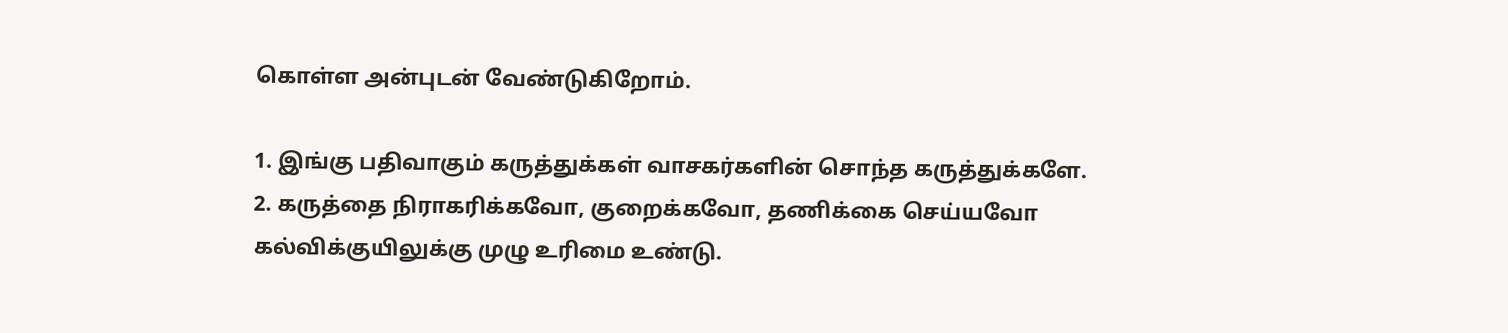கொள்ள அன்புடன் வேண்டுகிறோம்.

1. இங்கு பதிவாகும் கருத்துக்கள் வாசகர்களின் சொந்த கருத்துக்களே.
2. கருத்தை நிராகரிக்கவோ, குறைக்கவோ, தணிக்கை செய்யவோ கல்விக்குயிலுக்கு முழு உரிமை உண்டு.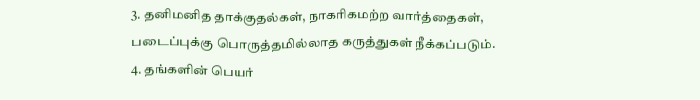3. தனிமனித தாக்குதல்கள், நாகரிகமற்ற வார்த்தைகள், படைப்புக்கு பொருத்தமில்லாத கருத்துகள் நீக்கப்படும்.
4. தங்களின் பெயர்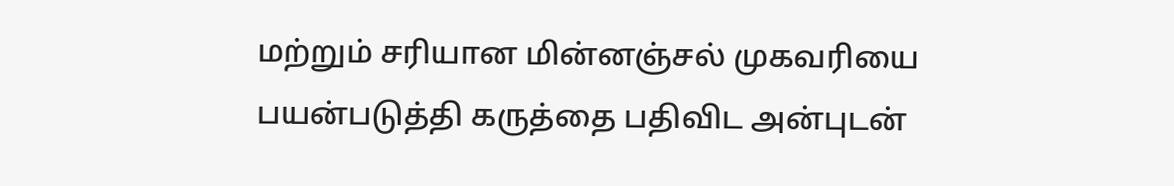மற்றும் சரியான மின்னஞ்சல் முகவரியை பயன்படுத்தி கருத்தை பதிவிட அன்புடன்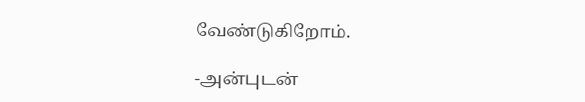வேண்டுகிறோம்.

-அன்புடன்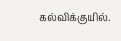கல்விக்குயில்.